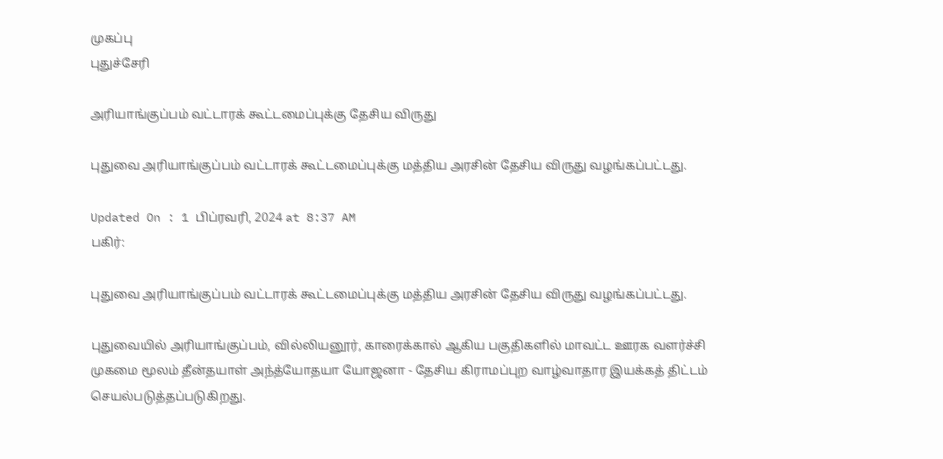முகப்பு
புதுச்சேரி

அரியாங்குப்பம் வட்டாரக் கூட்டமைப்புக்கு தேசிய விருது

புதுவை அரியாங்குப்பம் வட்டாரக் கூட்டமைப்புக்கு மத்திய அரசின் தேசிய விருது வழங்கப்பட்டது.

Updated On : 1 பிப்ரவரி, 2024 at 8:37 AM
பகிர்:

புதுவை அரியாங்குப்பம் வட்டாரக் கூட்டமைப்புக்கு மத்திய அரசின் தேசிய விருது வழங்கப்பட்டது.

புதுவையில் அரியாங்குப்பம், வில்லியனூர், காரைக்கால் ஆகிய பகுதிகளில் மாவட்ட ஊரக வளர்ச்சி முகமை மூலம் தீன்தயாள் அந்த்யோதயா யோஜனா - தேசிய கிராமப்புற வாழ்வாதார இயக்கத் திட்டம் செயல்படுத்தப்படுகிறது.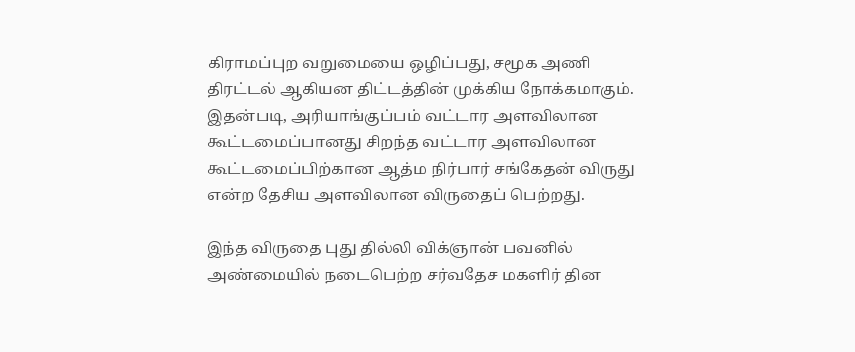கிராமப்புற வறுமையை ஒழிப்பது, சமூக அணி திரட்டல் ஆகியன திட்டத்தின் முக்கிய நோக்கமாகும். இதன்படி, அரியாங்குப்பம் வட்டார அளவிலான கூட்டமைப்பானது சிறந்த வட்டார அளவிலான கூட்டமைப்பிற்கான ஆத்ம நிர்பார் சங்கேதன் விருது என்ற தேசிய அளவிலான விருதைப் பெற்றது.

இந்த விருதை புது தில்லி விக்ஞான் பவனில் அண்மையில் நடைபெற்ற சர்வதேச மகளிர் தின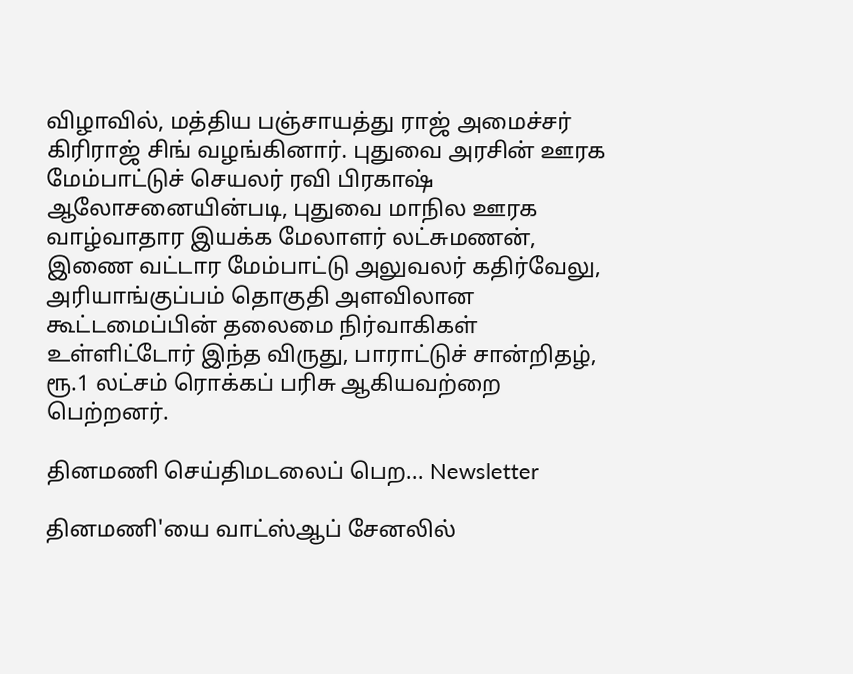விழாவில், மத்திய பஞ்சாயத்து ராஜ் அமைச்சர் கிரிராஜ் சிங் வழங்கினார். புதுவை அரசின் ஊரக மேம்பாட்டுச் செயலர் ரவி பிரகாஷ் ஆலோசனையின்படி, புதுவை மாநில ஊரக வாழ்வாதார இயக்க மேலாளர் லட்சுமணன், இணை வட்டார மேம்பாட்டு அலுவலர் கதிர்வேலு, அரியாங்குப்பம் தொகுதி அளவிலான கூட்டமைப்பின் தலைமை நிர்வாகிகள் உள்ளிட்டோர் இந்த விருது, பாராட்டுச் சான்றிதழ், ரூ.1 லட்சம் ரொக்கப் பரிசு ஆகியவற்றை பெற்றனர்.

தினமணி செய்திமடலைப் பெற... Newsletter

தினமணி'யை வாட்ஸ்ஆப் சேனலில்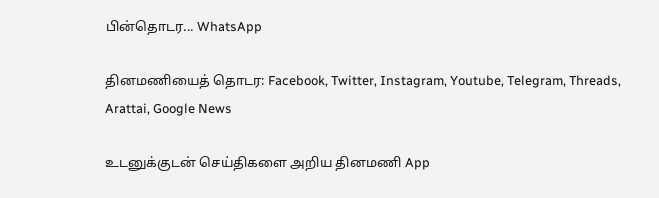பின்தொடர... WhatsApp

தினமணியைத் தொடர: Facebook, Twitter, Instagram, Youtube, Telegram, Threads, Arattai, Google News

உடனுக்குடன் செய்திகளை அறிய தினமணி App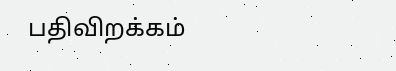பதிவிறக்கம்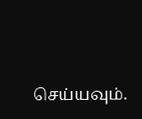செய்யவும்.